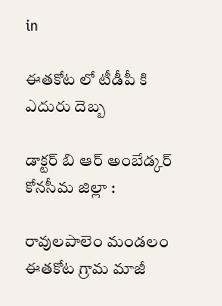in

ఈతకోట లో టీడీపీ కి ఎదురు దెబ్బ

డాక్టర్ బి ఆర్ అంబేడ్కర్ కోనసీమ జిల్లా :

రావులపాలెం మండలం ఈతకోట గ్రామ మాజీ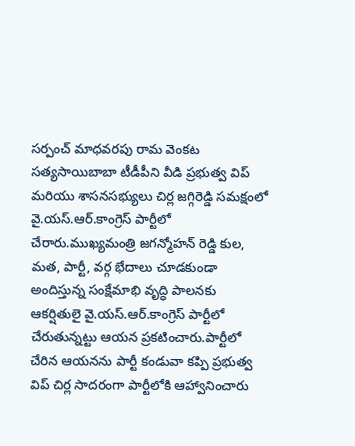సర్పంచ్ మాధవరపు రామ వెంకట సత్యసాయిబాబా టీడీపీని వీడి ప్రభుత్వ విప్ మరియు శాసనసభ్యులు చిర్ల జగ్గిరెడ్డి సమక్షంలో వై.యస్.ఆర్.కాంగ్రెస్ పార్టీలో చేరారు.ముఖ్యమంత్రి జగన్మోహన్ రెడ్డి కుల, మత, పార్టీ, వర్గ భేదాలు చూడకుండా అందిస్తున్న సంక్షేమాభి వృద్ధి పాలనకు ఆకర్షితులై వై.యస్.ఆర్.కాంగ్రెస్ పార్టీలో చేరుతున్నట్టు ఆయన ప్రకటించారు.పార్టీలో చేరిన ఆయనను పార్టీ కండువా కప్పి ప్రభుత్వ విప్ చిర్ల సాదరంగా పార్టీలోకి ఆహ్వానించారు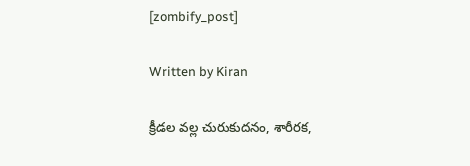[zombify_post]

Written by Kiran

క్రీడల వల్ల చురుకుదనం, శారీరక,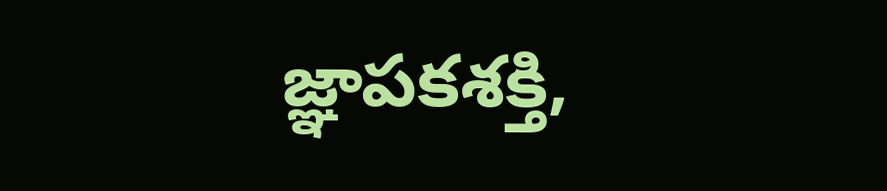జ్ఞాపకశక్తి,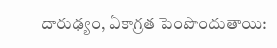దారుఢ్యం, ఏకాగ్రత పెంపొందుతాయి: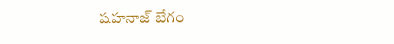షహనాజ్ బేగం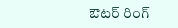ఔటర్ రింగ్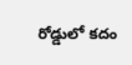రోడ్డులో కదం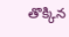తొక్కిన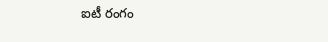ఐటీ రంగం